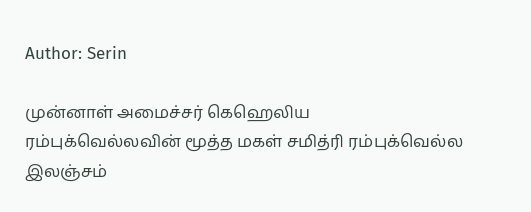Author: Serin

முன்னாள் அமைச்சர் கெஹெலிய ரம்புக்வெல்லவின் மூத்த மகள் சமித்ரி ரம்புக்வெல்ல இலஞ்சம்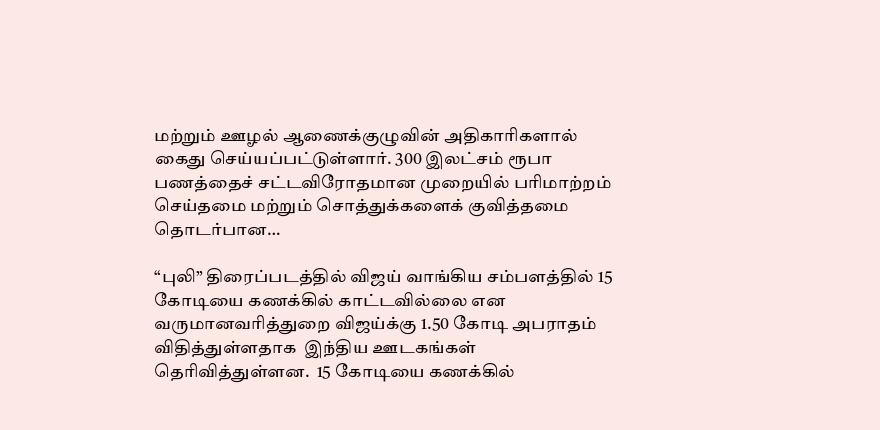மற்றும் ஊழல் ஆணைக்குழுவின் அதிகாரிகளால் கைது செய்யப்பட்டுள்ளார். 300 இலட்சம் ரூபா பணத்தைச் சட்டவிரோதமான முறையில் பரிமாற்றம் செய்தமை மற்றும் சொத்துக்களைக் குவித்தமை தொடர்பான…

“புலி” திரைப்படத்தில் விஜய் வாங்கிய சம்பளத்தில் 15 கோடியை கணக்கில் காட்டவில்லை என   வருமானவரித்துறை விஜய்க்கு 1.50 கோடி அபராதம் விதித்துள்ளதாக  இந்திய ஊடகங்கள்  தெரிவித்துள்ளன.  15 கோடியை கணக்கில்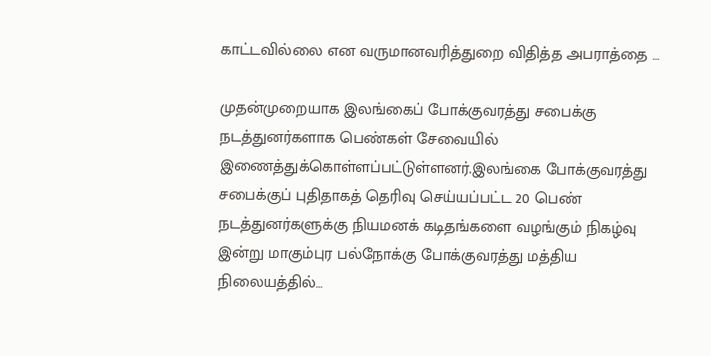காட்டவில்லை என வருமானவரித்துறை விதித்த அபராத்தை …

முதன்முறையாக இலங்கைப் போக்குவரத்து சபைக்கு நடத்துனர்களாக பெண்கள் சேவையில் இணைத்துக்கொள்ளப்பட்டுள்ளனர்.இலங்கை போக்குவரத்து சபைக்குப் புதிதாகத் தெரிவு செய்யப்பட்ட 20 பெண் நடத்துனர்களுக்கு நியமனக் கடிதங்களை வழங்கும் நிகழ்வு இன்று மாகும்புர பல்நோக்கு போக்குவரத்து மத்திய நிலையத்தில்…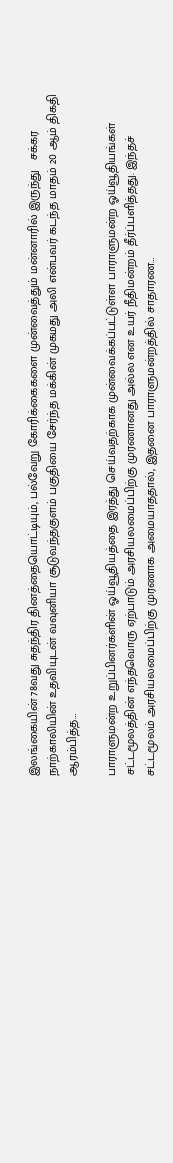இலங்கையின் 78வது சுதந்திர தினத்தையொட்டியும், பல்வேறு கோரிக்கைகளை முன்வைத்தும் மன்னாரில் இருந்து   சக்கர நாற்காலியின் உதவியுடன் வவுனியா சூடுவந்தகுளம் பகுதியை சேர்ந்த மக்கின் முகமது அலி என்பவர் கடந்த மாதம் 20 ஆம் திகதி ஆரம்பித்த…

பாராளுமன்ற உறுப்பினர்களின் ஓய்வூதியத்தை இரத்து செய்வதற்காக முன்வைக்கப்பட்டுள்ள பாராளுமன்ற ஓய்வூதியங்கள் சட்டமூலத்தின் எந்தவொரு ஏற்பாடும் அரசியலமைப்பிற்கு முரணானது அல்ல என உயர் நீதிமன்றம் தீர்ப்பளித்தது. இந்தச் சட்டமூலம் அரசியலமைப்பிற்கு முரணாக அமையாததால், இதனை பாராளுமன்றத்தில் சாதாரண…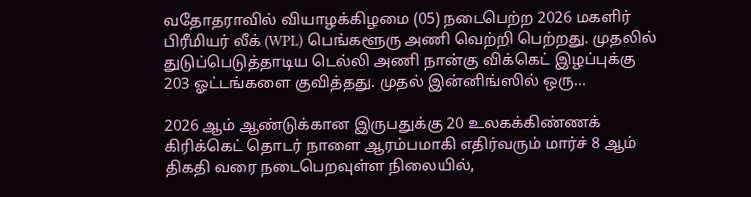வதோதராவில் வியாழக்கிழமை (05) நடைபெற்ற 2026 மகளிர் பிரீமியர் லீக் (WPL) பெங்களூரு அணி வெற்றி பெற்றது. முதலில் துடுப்பெடுத்தாடிய டெல்லி அணி நான்கு விக்கெட் இழப்புக்கு 203 ஓட்டங்களை குவித்தது. முதல் இன்னிங்ஸில் ஒரு…

2026 ஆம் ஆண்டுக்கான இருபதுக்கு 20 உலகக்கிண்ணக் கிரிக்கெட் தொடர் நாளை ஆரம்பமாகி எதிர்வரும் மார்ச் 8 ஆம் திகதி வரை நடைபெறவுள்ள நிலையில்,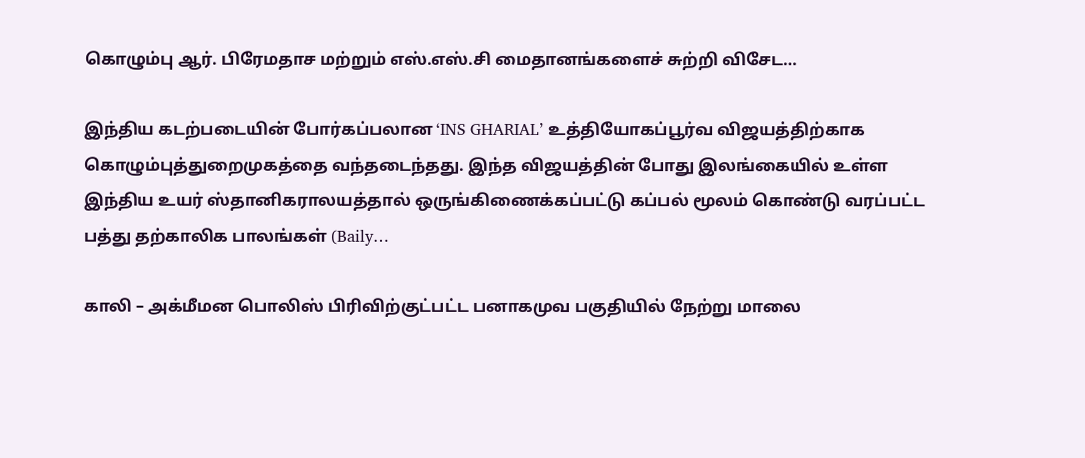கொழும்பு ஆர். பிரேமதாச மற்றும் எஸ்.எஸ்.சி மைதானங்களைச் சுற்றி விசேட…

இந்திய கடற்படையின் போர்கப்பலான ‘INS GHARIAL’ உத்தியோகப்பூர்வ விஜயத்திற்காக கொழும்புத்துறைமுகத்தை வந்தடைந்தது. இந்த விஜயத்தின் போது இலங்கையில் உள்ள இந்திய உயர் ஸ்தானிகராலயத்தால் ஒருங்கிணைக்கப்பட்டு கப்பல் மூலம் கொண்டு வரப்பட்ட பத்து தற்காலிக பாலங்கள் (Baily…

காலி – அக்மீமன பொலிஸ் பிரிவிற்குட்பட்ட பனாகமுவ பகுதியில் நேற்று மாலை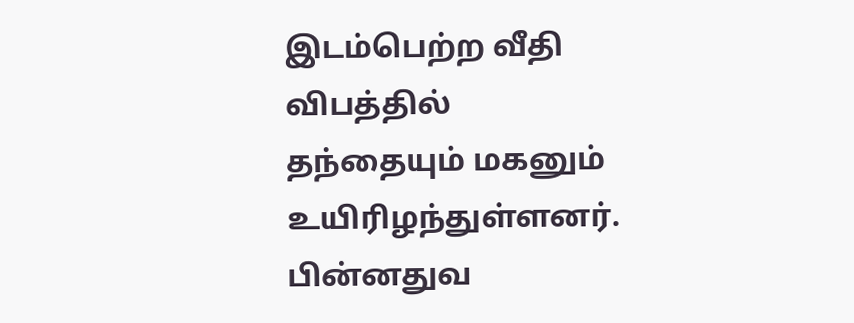இடம்பெற்ற வீதி விபத்தில் தந்தையும் மகனும் உயிரிழந்துள்ளனர். பின்னதுவ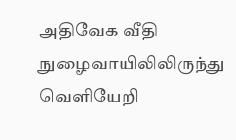அதிவேக வீதி நுழைவாயிலிலிருந்து வெளியேறி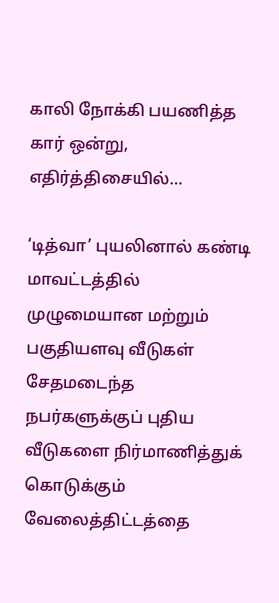காலி நோக்கி பயணித்த கார் ஒன்று, எதிர்த்திசையில்…

‘டித்வா’ புயலினால் கண்டி மாவட்டத்தில் முழுமையான மற்றும் பகுதியளவு வீடுகள் சேதமடைந்த நபர்களுக்குப் புதிய வீடுகளை நிர்மாணித்துக் கொடுக்கும் வேலைத்திட்டத்தை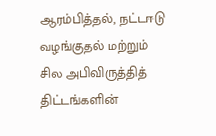ஆரம்பித்தல், நட்டஈடு வழங்குதல் மற்றும் சில அபிவிருத்தித் திட்டங்களின்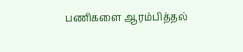பணிகளை ஆரம்பித்தல்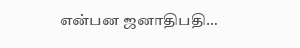என்பன ஜனாதிபதி…